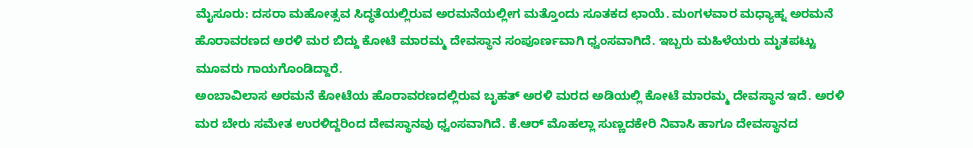ಮೈಸೂರು: ದಸರಾ ಮಹೋತ್ಸವ ಸಿದ್ಧತೆಯಲ್ಲಿರುವ ಅರಮನೆಯಲ್ಲೀಗ ಮತ್ತೊಂದು ಸೂತಕದ ಛಾಯೆ. ಮಂಗಳವಾರ ಮಧ್ಯಾಹ್ನ ಅರಮನೆ ಹೊರಾವರಣದ ಅರಳಿ ಮರ ಬಿದ್ದು ಕೋಟೆ ಮಾರಮ್ಮ ದೇವಸ್ಥಾನ ಸಂಪೂರ್ಣವಾಗಿ ಧ್ವಂಸವಾಗಿದೆ. ಇಬ್ಬರು ಮಹಿಳೆಯರು ಮೃತಪಟ್ಟು ಮೂವರು ಗಾಯಗೊಂಡಿದ್ದಾರೆ.
ಅಂಬಾವಿಲಾಸ ಅರಮನೆ ಕೋಟೆಯ ಹೊರಾವರಣದಲ್ಲಿರುವ ಬೃಹತ್ ಅರಳಿ ಮರದ ಅಡಿಯಲ್ಲಿ ಕೋಟೆ ಮಾರಮ್ಮ ದೇವಸ್ಥಾನ ಇದೆ. ಅರಳಿ ಮರ ಬೇರು ಸಮೇತ ಉರಳಿದ್ದರಿಂದ ದೇವಸ್ಥಾನವು ಧ್ವಂಸವಾಗಿದೆ. ಕೆ.ಆರ್ ಮೊಹಲ್ಲಾ ಸುಣ್ಣದಕೇರಿ ನಿವಾಸಿ ಹಾಗೂ ದೇವಸ್ಥಾನದ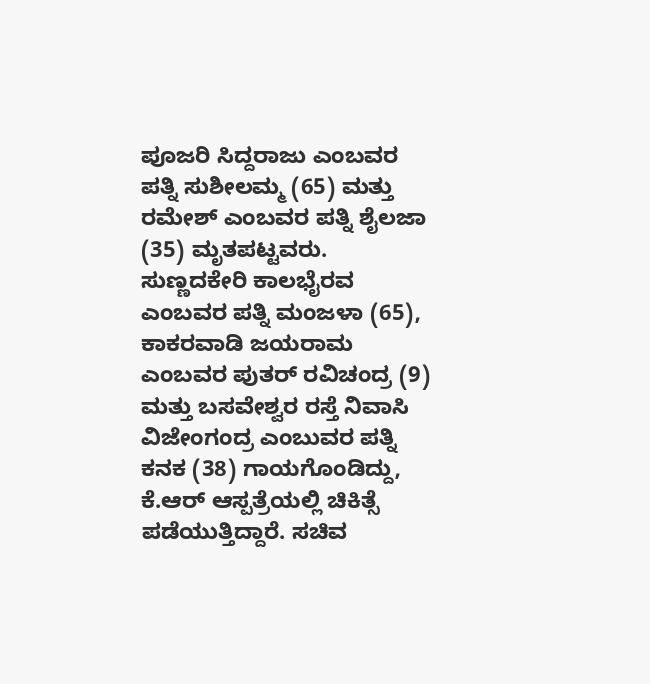ಪೂಜರಿ ಸಿದ್ದರಾಜು ಎಂಬವರ ಪತ್ನಿ ಸುಶೀಲಮ್ಮ (65) ಮತ್ತು ರಮೇಶ್ ಎಂಬವರ ಪತ್ನಿ ಶೈಲಜಾ (35) ಮೃತಪಟ್ಟವರು. ಸುಣ್ಣದಕೇರಿ ಕಾಲಭೈರವ ಎಂಬವರ ಪತ್ನಿ ಮಂಜಳಾ (65), ಕಾಕರವಾಡಿ ಜಯರಾಮ ಎಂಬವರ ಪುತರ್ ರವಿಚಂದ್ರ (9) ಮತ್ತು ಬಸವೇಶ್ವರ ರಸ್ತೆ ನಿವಾಸಿ ವಿಜೇಂಗಂದ್ರ ಎಂಬುವರ ಪತ್ನಿ ಕನಕ (38) ಗಾಯಗೊಂಡಿದ್ದು, ಕೆ.ಆರ್ ಆಸ್ಪತ್ರೆಯಲ್ಲಿ ಚಿಕಿತ್ಸೆ ಪಡೆಯುತ್ತಿದ್ದಾರೆ. ಸಚಿವ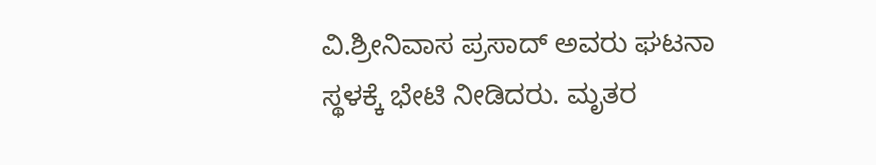ವಿ.ಶ್ರೀನಿವಾಸ ಪ್ರಸಾದ್ ಅವರು ಘಟನಾ ಸ್ಥಳಕ್ಕೆ ಭೇಟಿ ನೀಡಿದರು. ಮೃತರ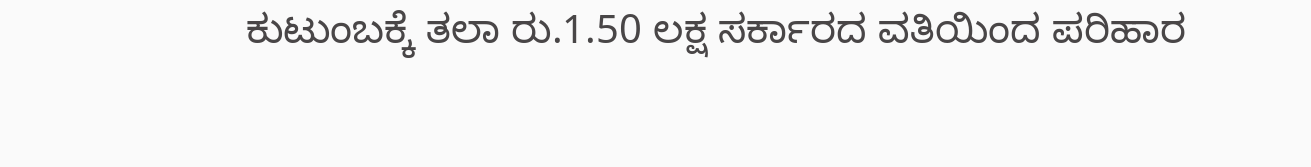ಕುಟುಂಬಕ್ಕೆ ತಲಾ ರು.1.50 ಲಕ್ಷ ಸರ್ಕಾರದ ವತಿಯಿಂದ ಪರಿಹಾರ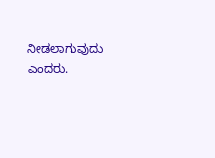ನೀಡಲಾಗುವುದು ಎಂದರು.